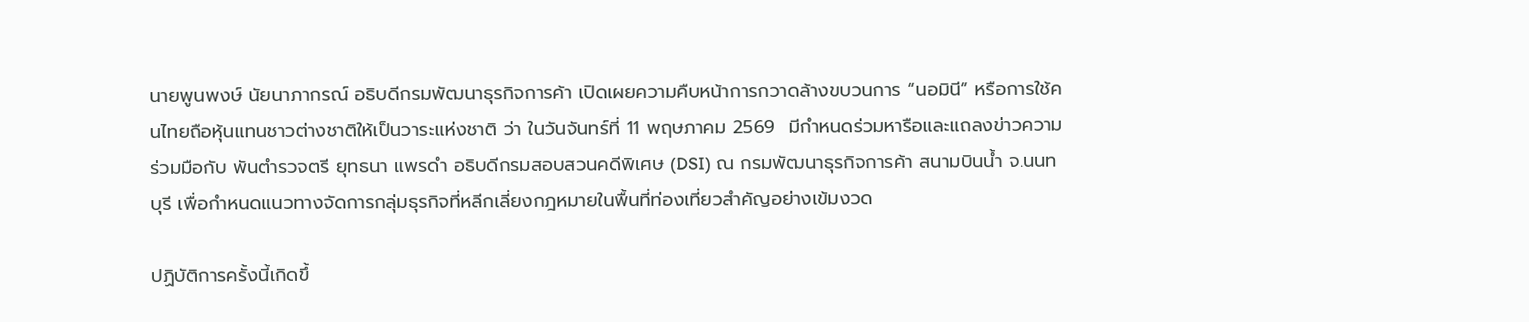นายพูนพงษ์ นัยนาภากรณ์ อธิบดีกรมพัฒนาธุรกิจการค้า เปิดเผยความคืบหน้าการกวาดล้างขบวนการ “นอมินี” หรือการใช้คนไทยถือหุ้นแทนชาวต่างชาติให้เป็นวาระแห่งชาติ ว่า ในวันจันทร์ที่ 11 พฤษภาคม 2569  มีกำหนดร่วมหารือและแถลงข่าวความร่วมมือกับ พันตำรวจตรี ยุทธนา แพรดำ อธิบดีกรมสอบสวนคดีพิเศษ (DSI) ณ กรมพัฒนาธุรกิจการค้า สนามบินน้ำ จ.นนทบุรี เพื่อกำหนดแนวทางจัดการกลุ่มธุรกิจที่หลีกเลี่ยงกฎหมายในพื้นที่ท่องเที่ยวสำคัญอย่างเข้มงวด

ปฏิบัติการครั้งนี้เกิดขึ้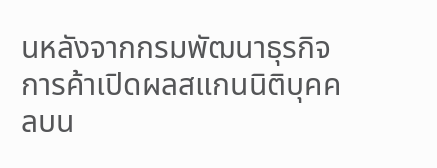นหลังจากกรมพัฒนาธุรกิจการค้าเปิดผลสแกนนิติบุคคลบน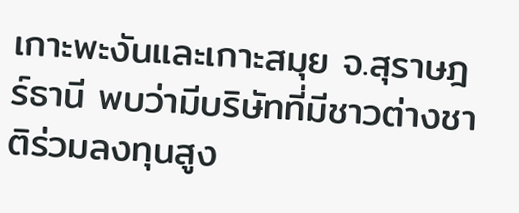เกาะพะงันและเกาะสมุย จ.สุราษฎร์ธานี พบว่ามีบริษัทที่มีชาวต่างชาติร่วมลงทุนสูง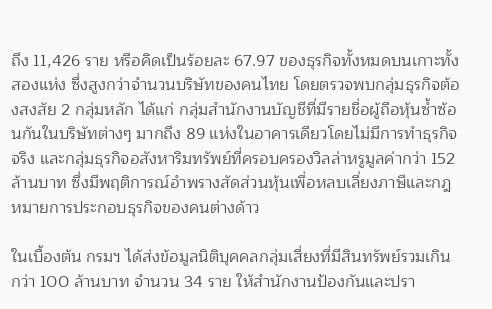ถึง 11,426 ราย หรือคิดเป็นร้อยละ 67.97 ของธุรกิจทั้งหมดบนเกาะทั้งสองแห่ง ซึ่งสูงกว่าจำนวนบริษัทของคนไทย โดยตรวจพบกลุ่มธุรกิจต้องสงสัย 2 กลุ่มหลัก ได้แก่ กลุ่มสำนักงานบัญชีที่มีรายชื่อผู้ถือหุ้นซ้ำซ้อนกันในบริษัทต่างๆ มากถึง 89 แห่งในอาคารเดียวโดยไม่มีการทำธุรกิจจริง และกลุ่มธุรกิจอสังหาริมทรัพย์ที่ครอบครองวิลล่าหรูมูลค่ากว่า 152 ล้านบาท ซึ่งมีพฤติการณ์อำพรางสัดส่วนหุ้นเพื่อหลบเลี่ยงภาษีและกฎหมายการประกอบธุรกิจของคนต่างด้าว

ในเบื้องต้น กรมฯ ได้ส่งข้อมูลนิติบุคคลกลุ่มเสี่ยงที่มีสินทรัพย์รวมเกินกว่า 100 ล้านบาท จำนวน 34 ราย ให้สำนักงานป้องกันและปรา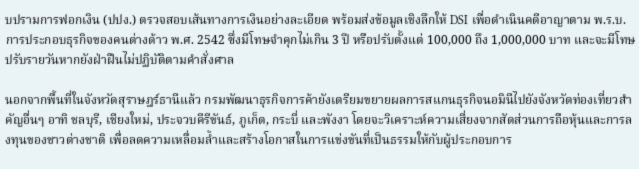บปรามการฟอกเงิน (ปปง.) ตรวจสอบเส้นทางการเงินอย่างละเอียด พร้อมส่งข้อมูลเชิงลึกให้ DSI เพื่อดำเนินคดีอาญาตาม พ.ร.บ.การประกอบธุรกิจของคนต่างด้าว พ.ศ. 2542 ซึ่งมีโทษจำคุกไม่เกิน 3 ปี หรือปรับตั้งแต่ 100,000 ถึง 1,000,000 บาท และจะมีโทษปรับรายวันหากยังฝ่าฝืนไม่ปฏิบัติตามคำสั่งศาล

นอกจากพื้นที่ในจังหวัดสุราษฎร์ธานีแล้ว กรมพัฒนาธุรกิจการค้ายังเตรียมขยายผลการสแกนธุรกิจนอมินีไปยังจังหวัดท่องเที่ยวสำคัญอื่นๆ อาทิ ชลบุรี, เชียงใหม่, ประจวบคีรีขันธ์, ภูเก็ต, กระบี่ และพังงา โดยจะวิเคราะห์ความเสี่ยงจากสัดส่วนการถือหุ้นและการลงทุนของชาวต่างชาติ เพื่อลดความเหลื่อมล้ำและสร้างโอกาสในการแข่งขันที่เป็นธรรมให้กับผู้ประกอบการ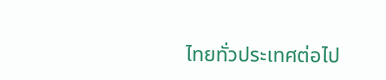ไทยทั่วประเทศต่อไป